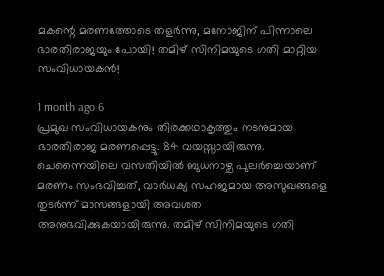മകന്റെ മരണത്തോടെ തളര്‍ന്നു, മനോജിന് പിന്നാലെ ഭാരതിരാജയും പോയി! തമിഴ് സിനിമയുടെ ഗതി മാറ്റിയ സംവിധായകന്‍!

1 month ago 6
പ്രമുഖ സംവിധായകനും തിരക്കഥാകൃത്തും നടനുമായ ഭാരതിരാജ മരണപ്പെട്ടു. 84 വയസ്സായിരുന്നു. ചെന്നൈയിലെ വസതിയില്‍ ബുധനാഴ്ച പുലര്‍ച്ചെയാണ് മരണം സംഭവിച്ചത്, വാര്‍ധക്യ സഹജമായ അസുഖങ്ങളെ തുടര്‍ന്ന് മാസങ്ങളായി അവശത അനുഭവിക്കുകയായിരുന്നു. തമിഴ് സിനിമയുടെ ഗതി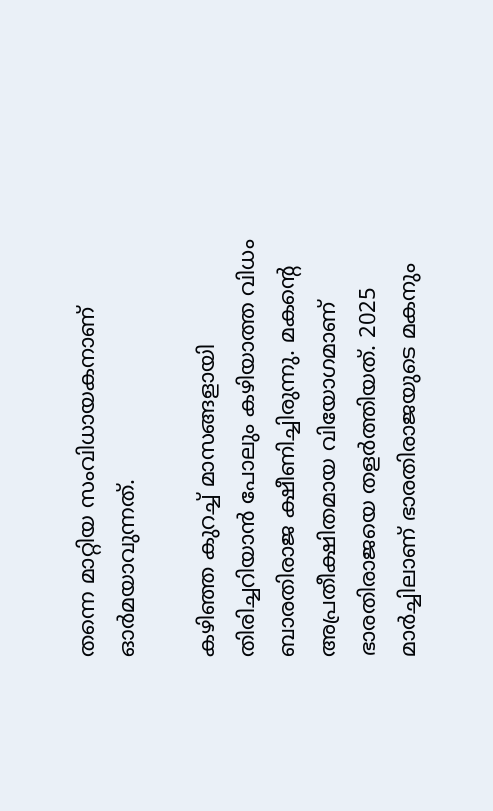തന്നെ മാറ്റിയ സംവിധായകനാണ് ഓര്‍മയാവുന്നത്.

കഴിഞ്ഞ കുറച്ച് മാസങ്ങളായി തിരിച്ചറിയാന്‍ പോലും കഴിയാത്ത വിധം ബാരതിരാജ ക്ഷീണിച്ചിരുന്നു. മകന്റെ അപ്രതീക്ഷിതമായ വിയോഗമാണ് ഭാരതിരാജയെ തളര്‍ത്തിയത്. 2025 മാര്‍ച്ചിലാണ് ഭാരതിരാജയുടെ മകനും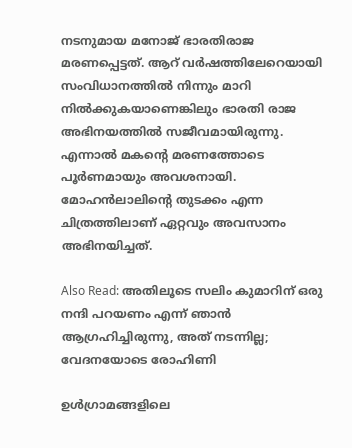നടനുമായ മനോജ് ഭാരതിരാജ മരണപ്പെട്ടത്. ആറ് വര്‍ഷത്തിലേറെയായി സംവിധാനത്തില്‍ നിന്നും മാറി നില്‍ക്കുകയാണെങ്കിലും ഭാരതി രാജ അഭിനയത്തില്‍ സജീവമായിരുന്നു. എന്നാല്‍ മകന്റെ മരണത്തോടെ പൂര്‍ണമായും അവശനായി. മോഹന്‍ലാലിന്റെ തുടക്കം എന്ന ചിത്രത്തിലാണ് ഏറ്റവും അവസാനം അഭിനയിച്ചത്.

Also Read: അതിലൂടെ സലിം കുമാറിന് ഒരു നന്ദി പറയണം എന്ന് ഞാന്‍ ആഗ്രഹിച്ചിരുന്നു, അത് നടന്നില്ല; വേദനയോടെ രോഹിണി

ഉള്‍ഗ്രാമങ്ങളിലെ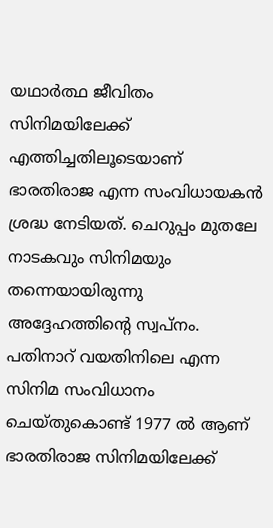യഥാര്‍ത്ഥ ജീവിതം സിനിമയിലേക്ക് എത്തിച്ചതിലൂടെയാണ് ഭാരതിരാജ എന്ന സംവിധായകന്‍ ശ്രദ്ധ നേടിയത്. ചെറുപ്പം മുതലേ നാടകവും സിനിമയും തന്നെയായിരുന്നു അദ്ദേഹത്തിന്റെ സ്വപ്നം. പതിനാറ് വയതിനിലെ എന്ന സിനിമ സംവിധാനം ചെയ്തുകൊണ്ട് 1977 ല്‍ ആണ് ഭാരതിരാജ സിനിമയിലേക്ക്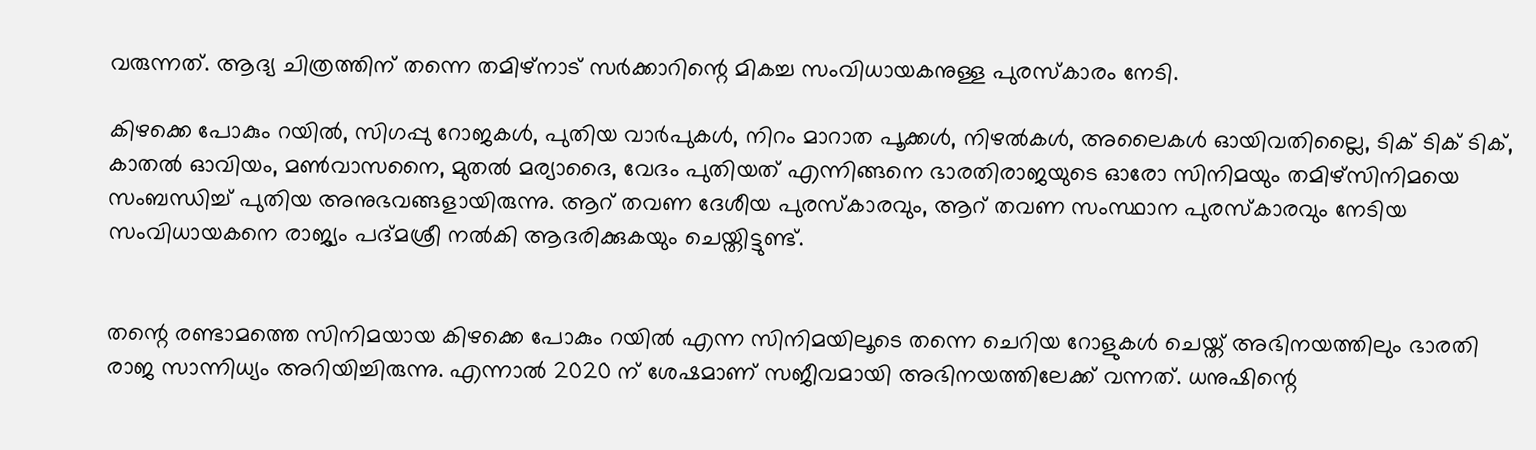വരുന്നത്. ആദ്യ ചിത്രത്തിന് തന്നെ തമിഴ്‌നാട് സര്‍ക്കാറിന്റെ മികച്ച സംവിധായകനുള്ള പുരസ്‌കാരം നേടി.

കിഴക്കെ പോകും റയില്‍, സിഗപ്പു റോജകള്‍, പുതിയ വാര്‍പുകള്‍, നിറം മാറാത പൂക്കള്‍, നിഴല്‍കള്‍, അലൈകള്‍ ഓയിവതില്ലൈ, ടിക് ടിക് ടിക്, കാതല്‍ ഓവിയം, മണ്‍വാസനൈ, മുതല്‍ മര്യാദൈ, വേദം പുതിയത് എന്നിങ്ങനെ ഭാരതിരാജയുടെ ഓരോ സിനിമയും തമിഴ്‌സിനിമയെ സംബന്ധിച്ച് പുതിയ അനുഭവങ്ങളായിരുന്നു. ആറ് തവണ ദേശീയ പുരസ്‌കാരവും, ആറ് തവണ സംസ്ഥാന പുരസ്‌കാരവും നേടിയ സംവിധായകനെ രാജ്യം പദ്മശ്രീ നല്‍കി ആദരിക്കുകയും ചെയ്തിട്ടുണ്ട്.


തന്റെ രണ്ടാമത്തെ സിനിമയായ കിഴക്കെ പോകും റയില്‍ എന്ന സിനിമയിലൂടെ തന്നെ ചെറിയ റോളുകള്‍ ചെയ്ത് അഭിനയത്തിലും ഭാരതി രാജ സാന്നിധ്യം അറിയിച്ചിരുന്നു. എന്നാല്‍ 2020 ന് ശേഷമാണ് സജീവമായി അഭിനയത്തിലേക്ക് വന്നത്. ധനുഷിന്റെ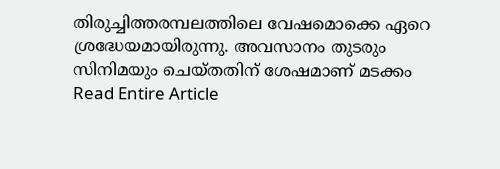തിരുച്ചിത്തരമ്പലത്തിലെ വേഷമൊക്കെ ഏറെ ശ്രദ്ധേയമായിരുന്നു. അവസാനം തുടരും സിനിമയും ചെയ്തതിന് ശേഷമാണ് മടക്കം
Read Entire Article